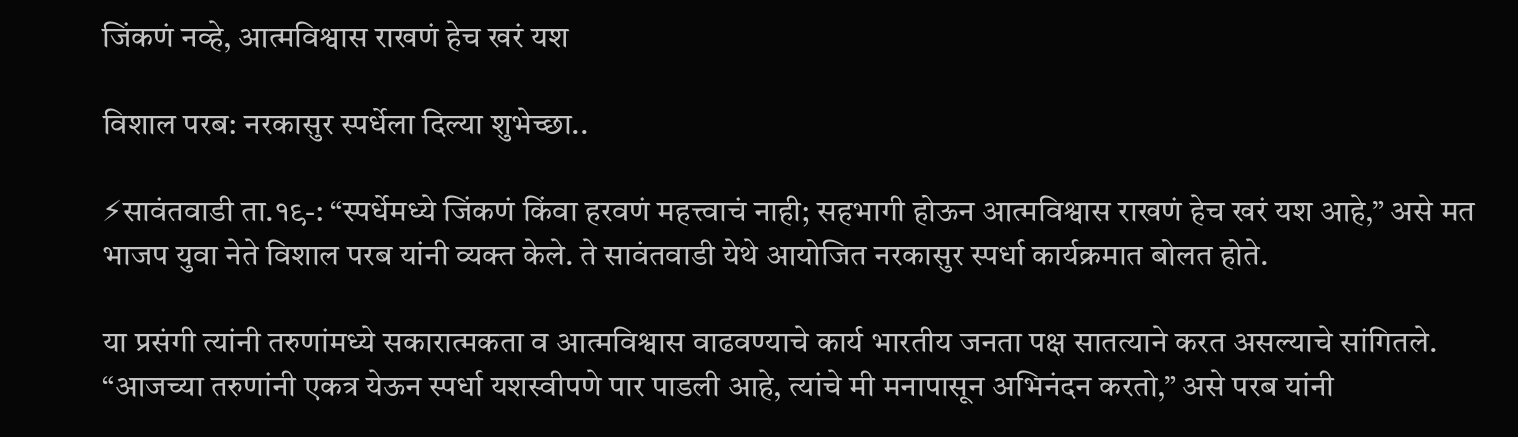जिंकणं नव्हे, आत्मविश्वास राखणं हेच खरं यश

विशाल परब: नरकासुर स्पर्धेला दिल्या शुभेच्छा..

⚡सावंतवाडी ता.१९-: “स्पर्धेमध्ये जिंकणं किंवा हरवणं महत्त्वाचं नाही; सहभागी होऊन आत्मविश्वास राखणं हेच खरं यश आहे,” असे मत भाजप युवा नेते विशाल परब यांनी व्यक्त केले. ते सावंतवाडी येथे आयोजित नरकासुर स्पर्धा कार्यक्रमात बोलत होते.

या प्रसंगी त्यांनी तरुणांमध्ये सकारात्मकता व आत्मविश्वास वाढवण्याचे कार्य भारतीय जनता पक्ष सातत्याने करत असल्याचे सांगितले. “आजच्या तरुणांनी एकत्र येऊन स्पर्धा यशस्वीपणे पार पाडली आहे, त्यांचे मी मनापासून अभिनंदन करतो,” असे परब यांनी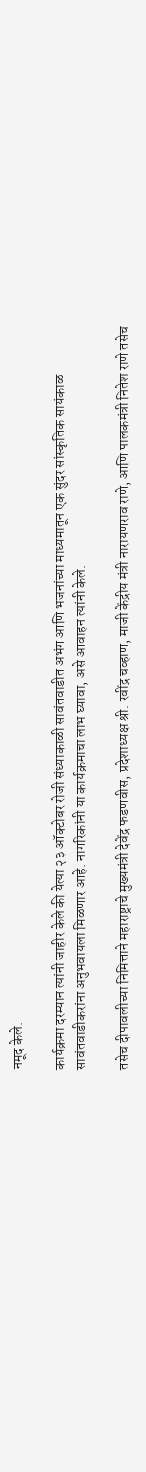नमूद केले.

कार्यक्रमा दरम्यान त्यांनी जाहीर केले की येत्या २३ ऑक्टोबर रोजी संध्याकाळी सावंतवाडीत अभंग आणि भजनांच्या माध्यमातून एक सुंदर सांस्कृतिक सायंकाळ सावंतवाडीकरांना अनुभवायला मिळणार आहे. नागरिकांनी या कार्यक्रमाचा लाभ घ्यावा, असे आवाहन त्यांनी केले.

तसेच दीपावलीच्या निमित्ताने महाराष्ट्राचे मुख्यमंत्री देवेंद्र फडणवीस, प्रदेशाध्यक्ष श्री. रवींद्र चव्हाण, माजी केंद्रीय मंत्री नारायणराव राणे, आणि पालकमंत्री नितेश राणे तसेच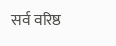सर्व वरिष्ठ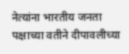नेत्यांना भारतीय जनता पक्षाच्या वतीने दीपावलीच्या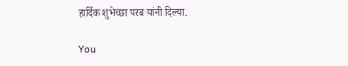हार्दिक शुभेच्छा परब यांनी दिल्या.

You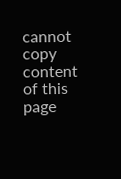cannot copy content of this page